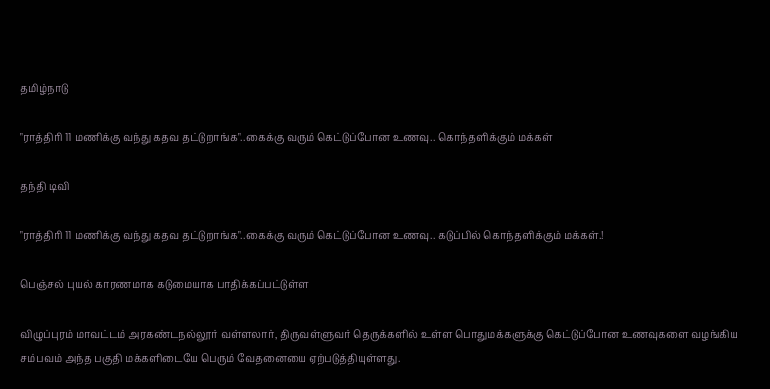தமிழ்நாடு

"ராத்திரி 11 மணிக்கு வந்து கதவ தட்டுறாங்க"..கைக்கு வரும் கெட்டுப்போன உணவு.. கொந்தளிக்கும் மக்கள்

தந்தி டிவி

"ராத்திரி 11 மணிக்கு வந்து கதவ தட்டுறாங்க"..கைக்கு வரும் கெட்டுப்போன உணவு.. கடுப்பில் கொந்தளிக்கும் மக்கள்.!

பெஞ்சல் புயல் காரணமாக கடுமையாக பாதிக்கப்பட்டுள்ள

விழுப்புரம் மாவட்டம் அரகண்டநல்லூர் வள்ளலார், திருவள்ளுவர் தெருக்களில் உள்ள பொதுமக்களுக்கு கெட்டுப்போன உணவுகளை வழங்கிய சம்பவம் அந்த பகுதி மக்களிடையே பெரும் வேதனையை ஏற்படுத்தியுள்ளது.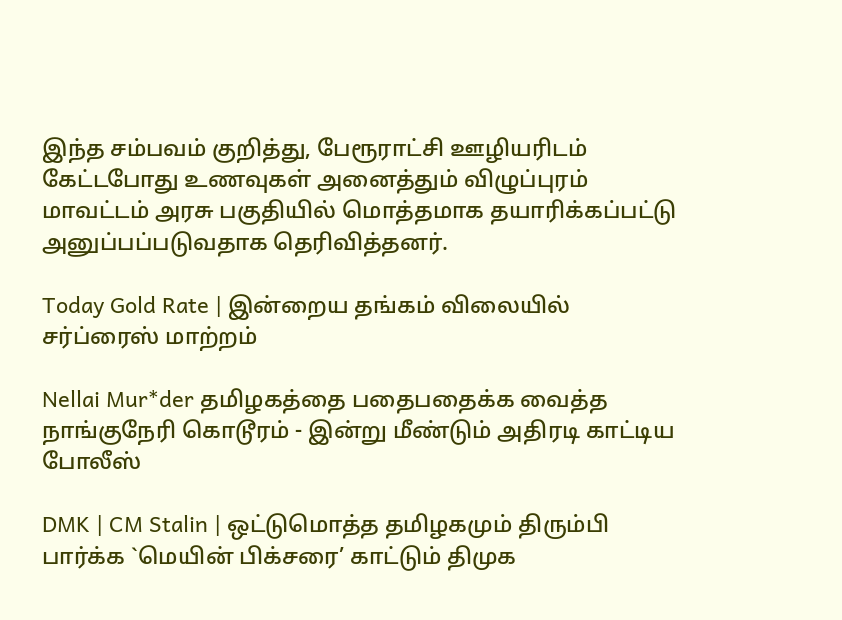இந்த சம்பவம் குறித்து, பேரூராட்சி ஊழியரிடம் கேட்டபோது உணவுகள் அனைத்தும் விழுப்புரம் மாவட்டம் அரசு பகுதியில் மொத்தமாக தயாரிக்கப்பட்டு அனுப்பப்படுவதாக தெரிவித்தனர்.

Today Gold Rate | இன்றைய தங்கம் விலையில் சர்ப்ரைஸ் மாற்றம்

Nellai Mur*der தமிழகத்தை பதைபதைக்க வைத்த நாங்குநேரி கொடூரம் - இன்று மீண்டும் அதிரடி காட்டிய போலீஸ்

DMK | CM Stalin | ஒட்டுமொத்த தமிழகமும் திரும்பி பார்க்க `மெயின் பிக்சரை’ காட்டும் திமுக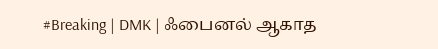#Breaking | DMK | ஃபைனல் ஆகாத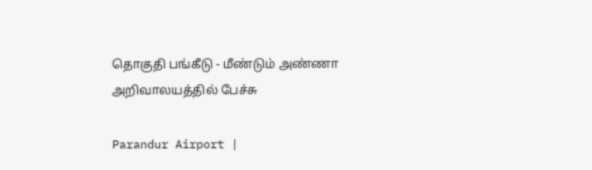தொகுதி பங்கீடு - மீண்டும் அண்ணா அறிவாலயத்தில் பேச்சு

Parandur Airport |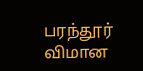பரந்தூர் விமான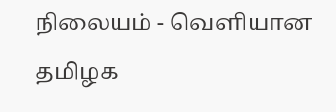நிலையம் - வெளியான தமிழக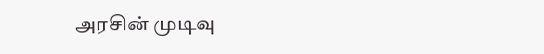அரசின் முடிவு